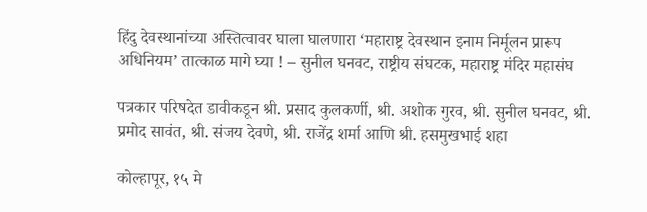हिंदु देवस्थानांच्या अस्तित्वावर घाला घालणारा ‘महाराष्ट्र देवस्थान इनाम निर्मूलन प्रारूप अधिनियम’ तात्काळ मागे घ्या ! – सुनील घनवट, राष्ट्रीय संघटक, महाराष्ट्र मंदिर महासंघ

पत्रकार परिषदेत डावीकडून श्री. प्रसाद कुलकर्णी, श्री. अशोक गुरव, श्री. सुनील घनवट, श्री. प्रमोद सावंत, श्री. संजय देवणे, श्री. राजेंद्र शर्मा आणि श्री. हसमुखभाई शहा

कोल्हापूर, १५ मे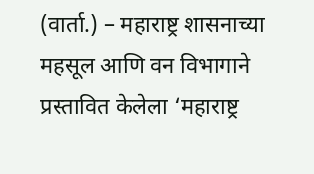(वार्ता.) – महाराष्ट्र शासनाच्या महसूल आणि वन विभागाने प्रस्तावित केलेला ‘महाराष्ट्र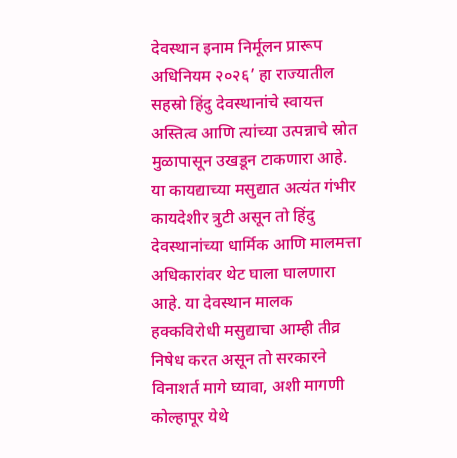देवस्थान इनाम निर्मूलन प्रारूप अधिनियम २०२६’ हा राज्यातील सहस्रो हिंदु देवस्थानांचे स्वायत्त अस्तित्व आणि त्यांच्या उत्पन्नाचे स्रोत मुळापासून उखडून टाकणारा आहे. या कायद्याच्या मसुद्यात अत्यंत गंभीर कायदेशीर त्रुटी असून तो हिंदु देवस्थानांच्या धार्मिक आणि मालमत्ता अधिकारांवर थेट घाला घालणारा आहे. या देवस्थान मालक हक्कविरोधी मसुद्याचा आम्ही तीव्र निषेध करत असून तो सरकारने विनाशर्त मागे घ्यावा, अशी मागणी कोल्हापूर येथे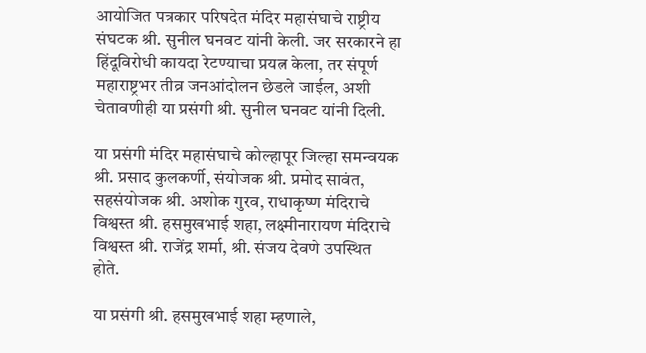आयोजित पत्रकार परिषदेत मंदिर महासंघाचे राष्ट्रीय संघटक श्री. सुनील घनवट यांनी केली. जर सरकारने हा हिंदूविरोधी कायदा रेटण्याचा प्रयत्न केला, तर संपूर्ण महाराष्ट्रभर तीव्र जनआंदोलन छेडले जाईल, अशी चेतावणीही या प्रसंगी श्री. सुनील घनवट यांनी दिली.

या प्रसंगी मंदिर महासंघाचे कोल्हापूर जिल्हा समन्वयक श्री. प्रसाद कुलकर्णी, संयोजक श्री. प्रमोद सावंत, सहसंयोजक श्री. अशोक गुरव, राधाकृष्ण मंदिराचे विश्वस्त श्री. हसमुखभाई शहा, लक्ष्मीनारायण मंदिराचे विश्वस्त श्री. राजेंद्र शर्मा, श्री. संजय देवणे उपस्थित होते.

या प्रसंगी श्री. हसमुखभाई शहा म्हणाले,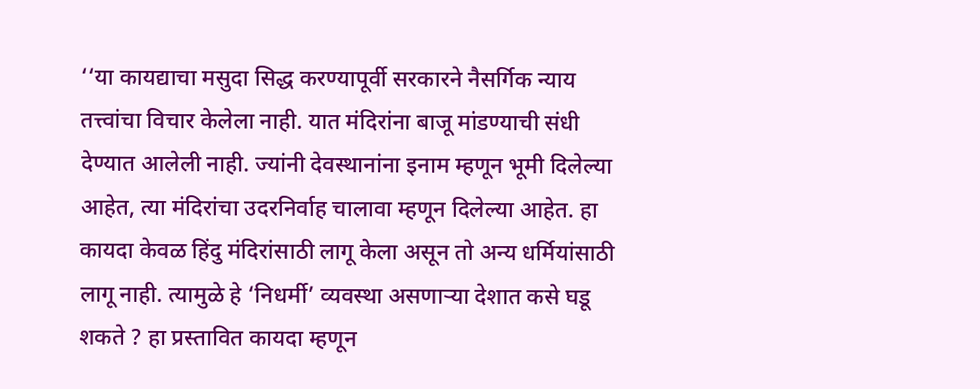‘‘या कायद्याचा मसुदा सिद्ध करण्यापूर्वी सरकारने नैसर्गिक न्याय तत्त्वांचा विचार केलेला नाही. यात मंदिरांना बाजू मांडण्याची संधी देण्यात आलेली नाही. ज्यांनी देवस्थानांना इनाम म्हणून भूमी दिलेल्या आहेत, त्या मंदिरांचा उदरनिर्वाह चालावा म्हणून दिलेल्या आहेत. हा कायदा केवळ हिंदु मंदिरांसाठी लागू केला असून तो अन्य धर्मियांसाठी लागू नाही. त्यामुळे हे ‘निधर्मी’ व्यवस्था असणार्‍या देशात कसे घडू शकते ? हा प्रस्तावित कायदा म्हणून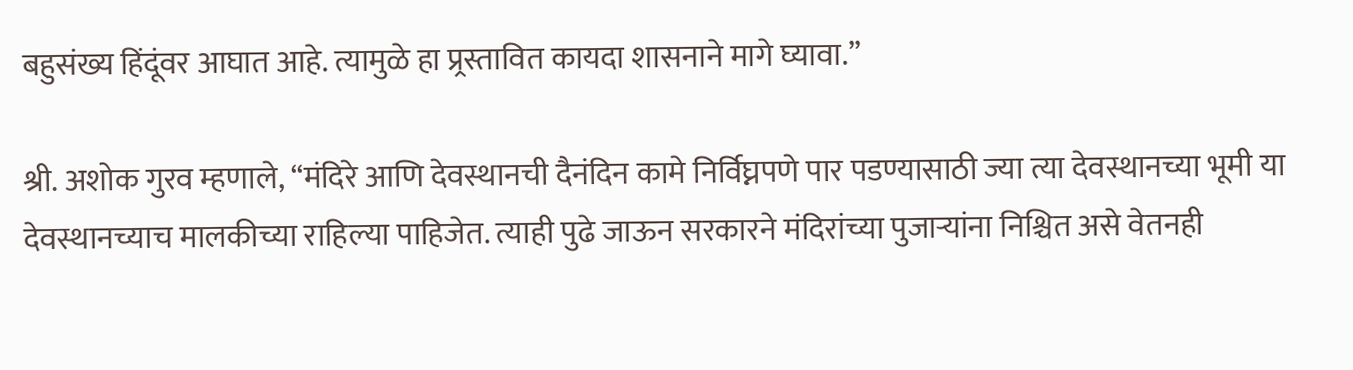बहुसंख्य हिंदूंवर आघात आहे. त्यामुळे हा प्र्रस्तावित कायदा शासनाने मागे घ्यावा.’’

श्री. अशोक गुरव म्हणाले, ‘‘मंदिरे आणि देवस्थानची दैनंदिन कामे निर्विघ्नपणे पार पडण्यासाठी ज्या त्या देवस्थानच्या भूमी या देवस्थानच्याच मालकीच्या राहिल्या पाहिजेत. त्याही पुढे जाऊन सरकारने मंदिरांच्या पुजार्‍यांना निश्चित असे वेतनही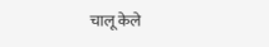चालू केले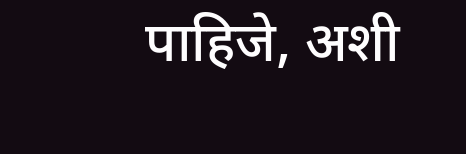पाहिजे, अशी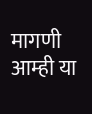मागणी आम्ही या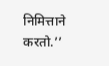निमित्ताने करतो.’’